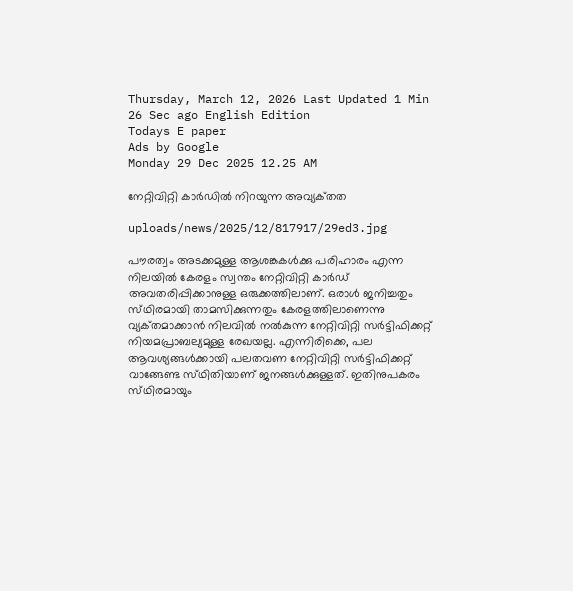Thursday, March 12, 2026 Last Updated 1 Min 26 Sec ago English Edition
Todays E paper
Ads by Google
Monday 29 Dec 2025 12.25 AM

നേറ്റിവിറ്റി കാര്‍ഡില്‍ നിറയുന്ന അവ്യക്‌തത

uploads/news/2025/12/817917/29ed3.jpg

പൗരത്വം അടക്കമുള്ള ആശങ്കകള്‍ക്കു പരിഹാരം എന്ന നിലയില്‍ കേരളം സ്വന്തം നേറ്റിവിറ്റി കാര്‍ഡ്‌ അവതരിപ്പിക്കാനുള്ള ഒരുക്കത്തിലാണ്‌. ഒരാള്‍ ജനിച്ചതും സ്‌ഥിരമായി താമസിക്കുന്നതും കേരളത്തിലാണെന്നു വ്യക്‌തമാക്കാന്‍ നിലവില്‍ നല്‍കുന്ന നേറ്റിവിറ്റി സര്‍ട്ടിഫിക്കറ്റ്‌ നിയമപ്രാബല്യമുള്ള രേഖയല്ല. എന്നിരിക്കെ, പല ആവശ്യങ്ങള്‍ക്കായി പലതവണ നേറ്റിവിറ്റി സര്‍ട്ടിഫിക്കറ്റ്‌ വാങ്ങേണ്ട സ്‌ഥിതിയാണ്‌ ജനങ്ങള്‍ക്കുള്ളത്‌. ഇതിനുപകരം സ്‌ഥിരമായും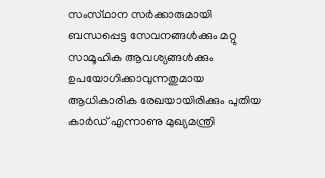സംസ്‌ഥാന സര്‍ക്കാരുമായി ബന്ധപ്പെട്ട സേവനങ്ങള്‍ക്കും മറ്റു സാമൂഹിക ആവശ്യങ്ങള്‍ക്കും ഉപയോഗിക്കാവുന്നതുമായ ആധികാരിക രേഖയായിരിക്കും പുതിയ കാര്‍ഡ്‌ എന്നാണു മുഖ്യമന്ത്രി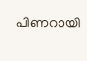പിണറായി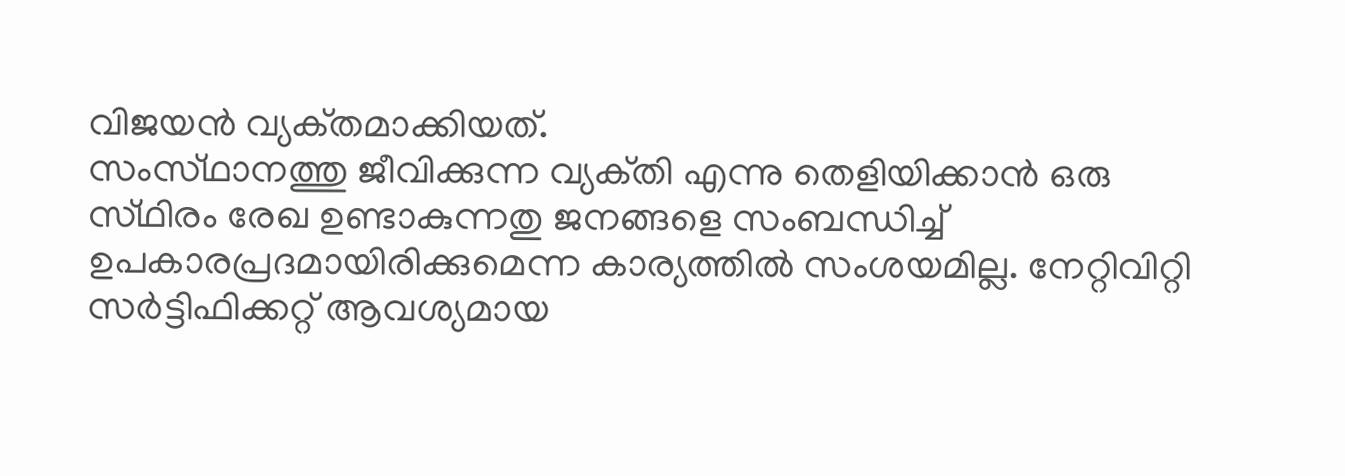വിജയന്‍ വ്യക്‌തമാക്കിയത്‌.
സംസ്‌ഥാനത്തു ജീവിക്കുന്ന വ്യക്‌തി എന്നു തെളിയിക്കാന്‍ ഒരു സ്‌ഥിരം രേഖ ഉണ്ടാകുന്നതു ജനങ്ങളെ സംബന്ധിച്ച്‌ ഉപകാരപ്രദമായിരിക്കുമെന്ന കാര്യത്തില്‍ സംശയമില്ല. നേറ്റിവിറ്റി സര്‍ട്ടിഫിക്കറ്റ്‌ ആവശ്യമായ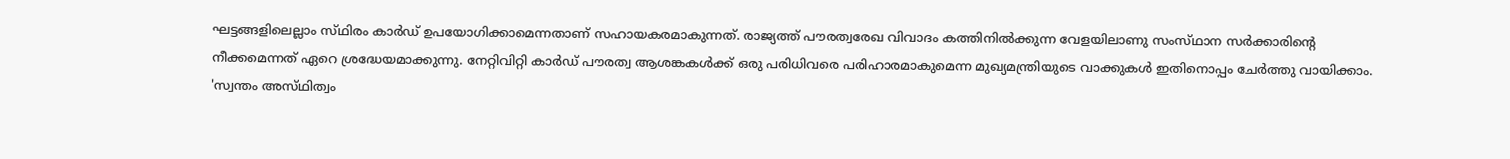ഘട്ടങ്ങളിലെല്ലാം സ്‌ഥിരം കാര്‍ഡ്‌ ഉപയോഗിക്കാമെന്നതാണ്‌ സഹായകരമാകുന്നത്‌. രാജ്യത്ത്‌ പൗരത്വരേഖ വിവാദം കത്തിനില്‍ക്കുന്ന വേളയിലാണു സംസ്‌ഥാന സര്‍ക്കാരിന്റെ നീക്കമെന്നത്‌ ഏറെ ശ്രദ്ധേയമാക്കുന്നു. നേറ്റിവിറ്റി കാര്‍ഡ്‌ പൗരത്വ ആശങ്കകള്‍ക്ക്‌ ഒരു പരിധിവരെ പരിഹാരമാകുമെന്ന മുഖ്യമന്ത്രിയുടെ വാക്കുകള്‍ ഇതിനൊപ്പം ചേര്‍ത്തു വായിക്കാം. 'സ്വന്തം അസ്‌ഥിത്വം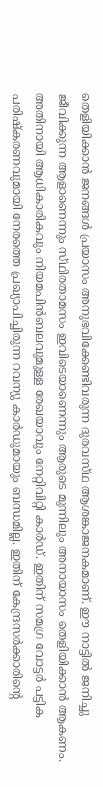തെളിയിക്കാന്‍ ജനങ്ങള്‍ പ്രയാസം അനുഭവിക്കേണ്ടിവരുന്ന ദുരവസ്‌ഥ ആശങ്കാജനകമാണ്‌. ഈ നാട്ടില്‍ ജനിച്ചു ജീവിക്കുന്ന ആളാണെന്നും സ്‌ഥിരതാമസം ഇവിടെയാണെന്നും ആരുടെ മുന്നിലും അനായാസം തെളിയിക്കാന്‍ ആകണം. അതിനായി ആധികാരികവും നിയമപിന്‍ബലവുമുള്ള രേഖയാവും നേറ്റിവിറ്റി കാര്‍ഡ്‌. ഇതിന്‌ സമഗ്ര വോട്ടര്‍ പട്ടിക പരിഷ്‌കരണവുമായി നേരത്തെ പ്രഖ്യാപിച്ചിരുന്ന റവന്യു കാര്‍ഡുമായും ബന്ധമില്ല. ഇതിന്‌ കേന്ദ്രസര്‍ക്കാരിന്റെ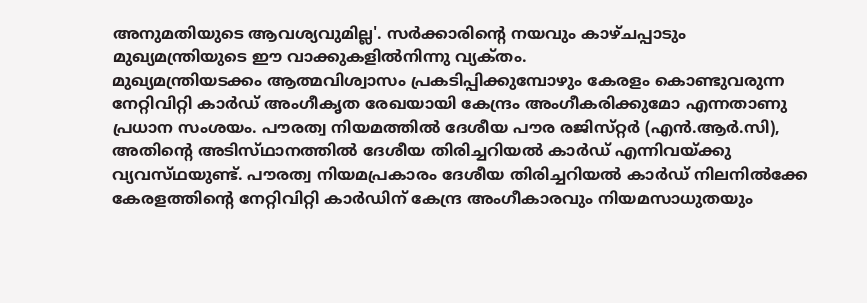അനുമതിയുടെ ആവശ്യവുമില്ല'. സര്‍ക്കാരിന്റെ നയവും കാഴ്‌ചപ്പാടും മുഖ്യമന്ത്രിയുടെ ഈ വാക്കുകളില്‍നിന്നു വ്യക്‌തം.
മുഖ്യമന്ത്രിയടക്കം ആത്മവിശ്വാസം പ്രകടിപ്പിക്കുമ്പോഴും കേരളം കൊണ്ടുവരുന്ന നേറ്റിവിറ്റി കാര്‍ഡ്‌ അംഗീകൃത രേഖയായി കേന്ദ്രം അംഗീകരിക്കുമോ എന്നതാണു പ്രധാന സംശയം. പൗരത്വ നിയമത്തില്‍ ദേശീയ പൗര രജിസ്‌റ്റര്‍ (എന്‍.ആര്‍.സി), അതിന്റെ അടിസ്‌ഥാനത്തില്‍ ദേശീയ തിരിച്ചറിയല്‍ കാര്‍ഡ്‌ എന്നിവയ്‌ക്കു വ്യവസ്‌ഥയുണ്ട്‌. പൗരത്വ നിയമപ്രകാരം ദേശീയ തിരിച്ചറിയല്‍ കാര്‍ഡ്‌ നിലനില്‍ക്കേ കേരളത്തിന്റെ നേറ്റിവിറ്റി കാര്‍ഡിന്‌ കേന്ദ്ര അംഗീകാരവും നിയമസാധുതയും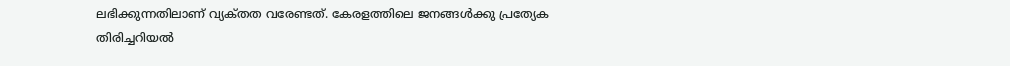ലഭിക്കുന്നതിലാണ്‌ വ്യക്‌തത വരേണ്ടത്‌. കേരളത്തിലെ ജനങ്ങള്‍ക്കു പ്രത്യേക തിരിച്ചറിയല്‍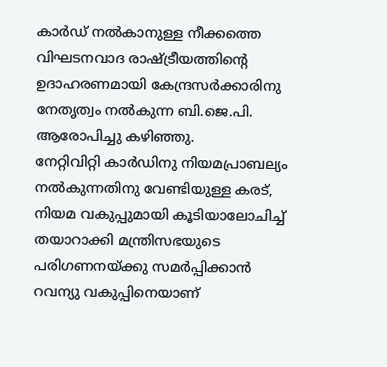കാര്‍ഡ്‌ നല്‍കാനുള്ള നീക്കത്തെ വിഘടനവാദ രാഷ്‌ട്രീയത്തിന്റെ ഉദാഹരണമായി കേന്ദ്രസര്‍ക്കാരിനു നേതൃത്വം നല്‍കുന്ന ബി.ജെ.പി. ആരോപിച്ചു കഴിഞ്ഞു.
നേറ്റിവിറ്റി കാര്‍ഡിനു നിയമപ്രാബല്യം നല്‍കുന്നതിനു വേണ്ടിയുള്ള കരട്‌, നിയമ വകുപ്പുമായി കൂടിയാലോചിച്ച്‌ തയാറാക്കി മന്ത്രിസഭയുടെ പരിഗണനയ്‌ക്കു സമര്‍പ്പിക്കാന്‍ റവന്യു വകുപ്പിനെയാണ്‌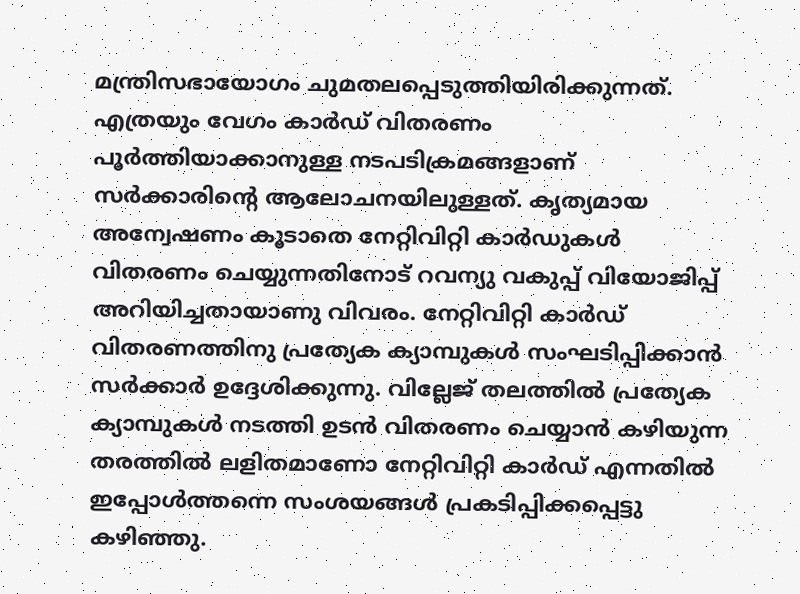മന്ത്രിസഭായോഗം ചുമതലപ്പെടുത്തിയിരിക്കുന്നത്‌. എത്രയും വേഗം കാര്‍ഡ്‌ വിതരണം പൂര്‍ത്തിയാക്കാനുള്ള നടപടിക്രമങ്ങളാണ്‌ സര്‍ക്കാരിന്റെ ആലോചനയിലുള്ളത്‌. കൃത്യമായ അന്വേഷണം കൂടാതെ നേറ്റിവിറ്റി കാര്‍ഡുകള്‍ വിതരണം ചെയ്യുന്നതിനോട്‌ റവന്യു വകുപ്പ്‌ വിയോജിപ്പ്‌ അറിയിച്ചതായാണു വിവരം. നേറ്റിവിറ്റി കാര്‍ഡ്‌ വിതരണത്തിനു പ്രത്യേക ക്യാമ്പുകള്‍ സംഘടിപ്പിക്കാന്‍ സര്‍ക്കാര്‍ ഉദ്ദേശിക്കുന്നു. വില്ലേജ്‌ തലത്തില്‍ പ്രത്യേക ക്യാമ്പുകള്‍ നടത്തി ഉടന്‍ വിതരണം ചെയ്യാന്‍ കഴിയുന്ന തരത്തില്‍ ലളിതമാണോ നേറ്റിവിറ്റി കാര്‍ഡ്‌ എന്നതില്‍ ഇപ്പോള്‍ത്തന്നെ സംശയങ്ങള്‍ പ്രകടിപ്പിക്കപ്പെട്ടു കഴിഞ്ഞു.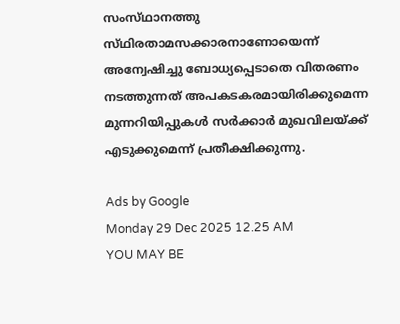സംസ്‌ഥാനത്തു സ്‌ഥിരതാമസക്കാരനാണോയെന്ന്‌ അന്വേഷിച്ചു ബോധ്യപ്പെടാതെ വിതരണം നടത്തുന്നത്‌ അപകടകരമായിരിക്കുമെന്ന മുന്നറിയിപ്പുകള്‍ സര്‍ക്കാര്‍ മുഖവിലയ്‌ക്ക്‌ എടുക്കുമെന്ന്‌ പ്രതീക്ഷിക്കുന്നു.

Ads by Google
Monday 29 Dec 2025 12.25 AM
YOU MAY BE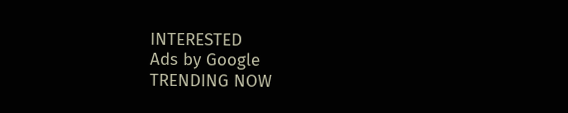INTERESTED
Ads by Google
TRENDING NOW